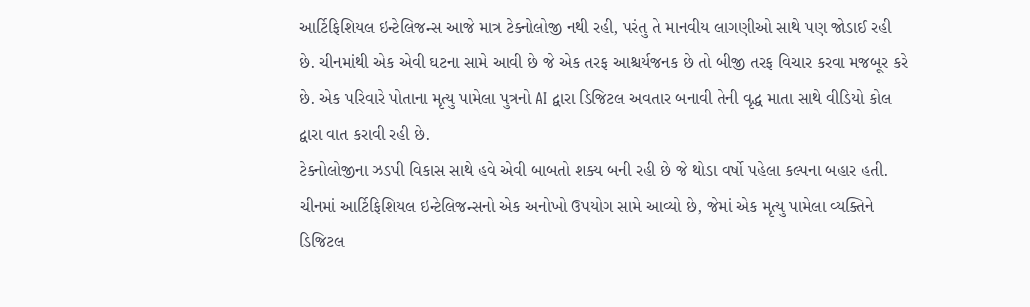આર્ટિફિશિયલ ઇન્ટેલિજન્સ આજે માત્ર ટેક્નોલોજી નથી રહી, પરંતુ તે માનવીય લાગણીઓ સાથે પણ જોડાઈ રહી છે. ચીનમાંથી એક એવી ઘટના સામે આવી છે જે એક તરફ આશ્ચર્યજનક છે તો બીજી તરફ વિચાર કરવા મજબૂર કરે છે. એક પરિવારે પોતાના મૃત્યુ પામેલા પુત્રનો AI દ્વારા ડિજિટલ અવતાર બનાવી તેની વૃદ્ધ માતા સાથે વીડિયો કોલ દ્વારા વાત કરાવી રહી છે.
ટેક્નોલોજીના ઝડપી વિકાસ સાથે હવે એવી બાબતો શક્ય બની રહી છે જે થોડા વર્ષો પહેલા કલ્પના બહાર હતી. ચીનમાં આર્ટિફિશિયલ ઇન્ટેલિજન્સનો એક અનોખો ઉપયોગ સામે આવ્યો છે, જેમાં એક મૃત્યુ પામેલા વ્યક્તિને ડિજિટલ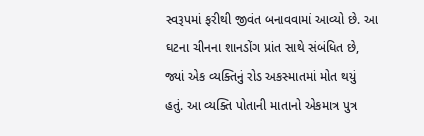સ્વરૂપમાં ફરીથી જીવંત બનાવવામાં આવ્યો છે. આ ઘટના ચીનના શાનડોંગ પ્રાંત સાથે સંબંધિત છે, જ્યાં એક વ્યક્તિનું રોડ અકસ્માતમાં મોત થયું હતું. આ વ્યક્તિ પોતાની માતાનો એકમાત્ર પુત્ર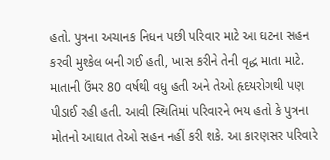હતો. પુત્રના અચાનક નિધન પછી પરિવાર માટે આ ઘટના સહન કરવી મુશ્કેલ બની ગઈ હતી, ખાસ કરીને તેની વૃદ્ધ માતા માટે. માતાની ઉંમર 80 વર્ષથી વધુ હતી અને તેઓ હૃદયરોગથી પણ પીડાઈ રહી હતી. આવી સ્થિતિમાં પરિવારને ભય હતો કે પુત્રના મોતનો આઘાત તેઓ સહન નહીં કરી શકે. આ કારણસર પરિવારે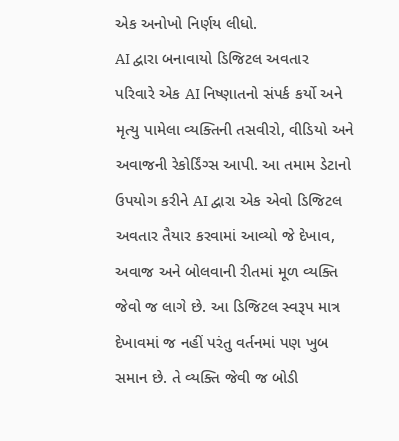એક અનોખો નિર્ણય લીધો.
AI દ્વારા બનાવાયો ડિજિટલ અવતાર
પરિવારે એક AI નિષ્ણાતનો સંપર્ક કર્યો અને મૃત્યુ પામેલા વ્યક્તિની તસવીરો, વીડિયો અને અવાજની રેકોર્ડિંગ્સ આપી. આ તમામ ડેટાનો ઉપયોગ કરીને AI દ્વારા એક એવો ડિજિટલ અવતાર તૈયાર કરવામાં આવ્યો જે દેખાવ, અવાજ અને બોલવાની રીતમાં મૂળ વ્યક્તિ જેવો જ લાગે છે. આ ડિજિટલ સ્વરૂપ માત્ર દેખાવમાં જ નહીં પરંતુ વર્તનમાં પણ ખુબ સમાન છે. તે વ્યક્તિ જેવી જ બોડી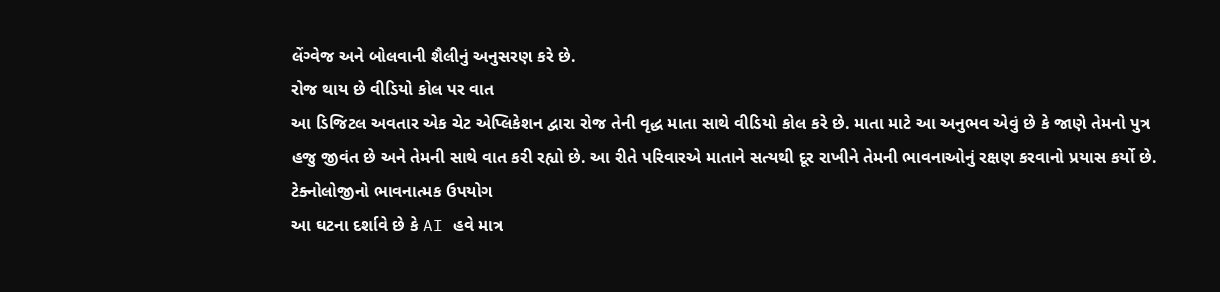લેંગ્વેજ અને બોલવાની શૈલીનું અનુસરણ કરે છે.
રોજ થાય છે વીડિયો કોલ પર વાત
આ ડિજિટલ અવતાર એક ચેટ એપ્લિકેશન દ્વારા રોજ તેની વૃદ્ધ માતા સાથે વીડિયો કોલ કરે છે. માતા માટે આ અનુભવ એવું છે કે જાણે તેમનો પુત્ર હજુ જીવંત છે અને તેમની સાથે વાત કરી રહ્યો છે. આ રીતે પરિવારએ માતાને સત્યથી દૂર રાખીને તેમની ભાવનાઓનું રક્ષણ કરવાનો પ્રયાસ કર્યો છે.
ટેક્નોલોજીનો ભાવનાત્મક ઉપયોગ
આ ઘટના દર્શાવે છે કે AI હવે માત્ર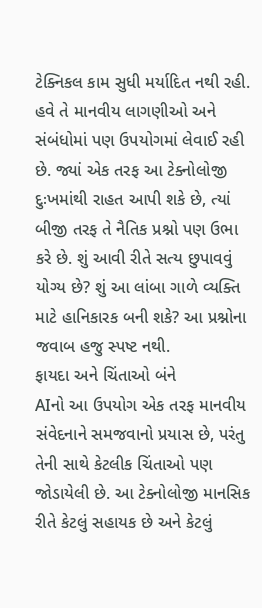ટેક્નિકલ કામ સુધી મર્યાદિત નથી રહી. હવે તે માનવીય લાગણીઓ અને સંબંધોમાં પણ ઉપયોગમાં લેવાઈ રહી છે. જ્યાં એક તરફ આ ટેક્નોલોજી દુઃખમાંથી રાહત આપી શકે છે, ત્યાં બીજી તરફ તે નૈતિક પ્રશ્નો પણ ઉભા કરે છે. શું આવી રીતે સત્ય છુપાવવું યોગ્ય છે? શું આ લાંબા ગાળે વ્યક્તિ માટે હાનિકારક બની શકે? આ પ્રશ્નોના જવાબ હજુ સ્પષ્ટ નથી.
ફાયદા અને ચિંતાઓ બંને
AIનો આ ઉપયોગ એક તરફ માનવીય સંવેદનાને સમજવાનો પ્રયાસ છે, પરંતુ તેની સાથે કેટલીક ચિંતાઓ પણ જોડાયેલી છે. આ ટેક્નોલોજી માનસિક રીતે કેટલું સહાયક છે અને કેટલું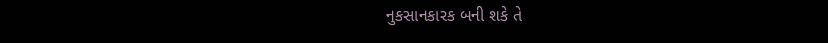નુકસાનકારક બની શકે તે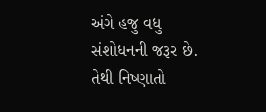અંગે હજુ વધુ સંશોધનની જરૂર છે. તેથી નિષ્ણાતો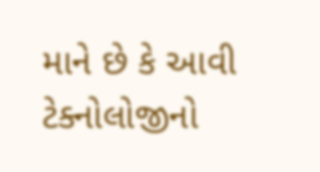માને છે કે આવી ટેક્નોલોજીનો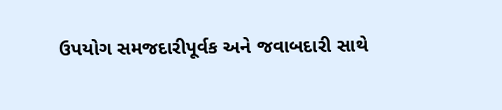ઉપયોગ સમજદારીપૂર્વક અને જવાબદારી સાથે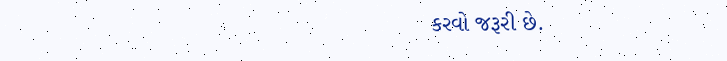કરવો જરૂરી છે.